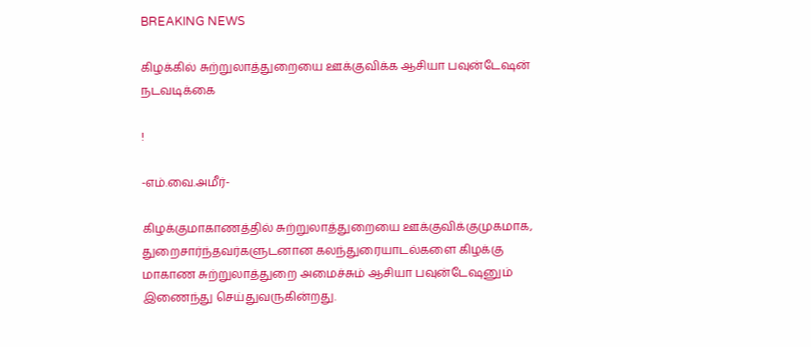BREAKING NEWS

கிழக்கில் சுற்றுலாத்துறையை ஊக்குவிக்க ஆசியா பவுன்டேஷன் நடவடிக்கை

!

-எம்.வை.அமீர்-

கிழக்குமாகாணத்தில் சுற்றுலாத்துறையை ஊக்குவிக்குமுகமாக, துறைசார்ந்தவர்களுடனான கலந்துரையாடல்களை கிழக்கு மாகாண சுற்றுலாத்துறை அமைச்சும் ஆசியா பவுன்டேஷனும் இணைந்து செய்துவருகின்றது.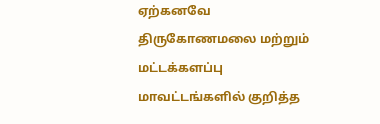ஏற்கனவே திருகோணமலை மற்றும் மட்டக்களப்பு மாவட்டங்களில் குறித்த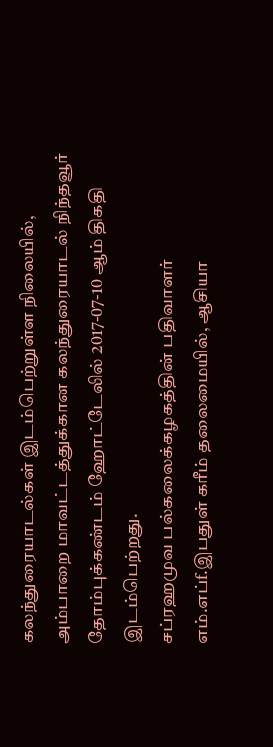கலந்துரையாடல்கள் இடம்பெற்றுள்ள நிலையில், அம்பாறை மாவட்டத்துக்கான கலந்துரையாடல் நிந்தவூர் தோம்புக்கண்டம் ஹோட்டேலில் 2017-07-10 ஆம் திகதி இடம்பெற்றது.
சப்ரஹமுவ பல்கலைக்கழகத்தின் பதிவாளர் எம்.எப்f.இபதுள் கரீம் தலைமையில், ஆசியா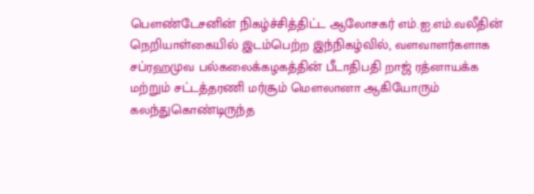பௌண்டேசனின் நிகழ்ச்சித்திட்ட ஆலோசகர் எம்.ஐ.எம்.வலீதின் நெறியாள்கையில் இடம்பெற்ற இந்நிகழ்வில், வளவாளர்களாக  சப்ரஹமுவ பல்கலைக்கழகத்தின் பீடாதிபதி றாஜ் ரத்னாயக்க மற்றும் சட்டத்தரணி மர்சூம் மௌலானா ஆகியோரும் கலந்துகொண்டிருந்த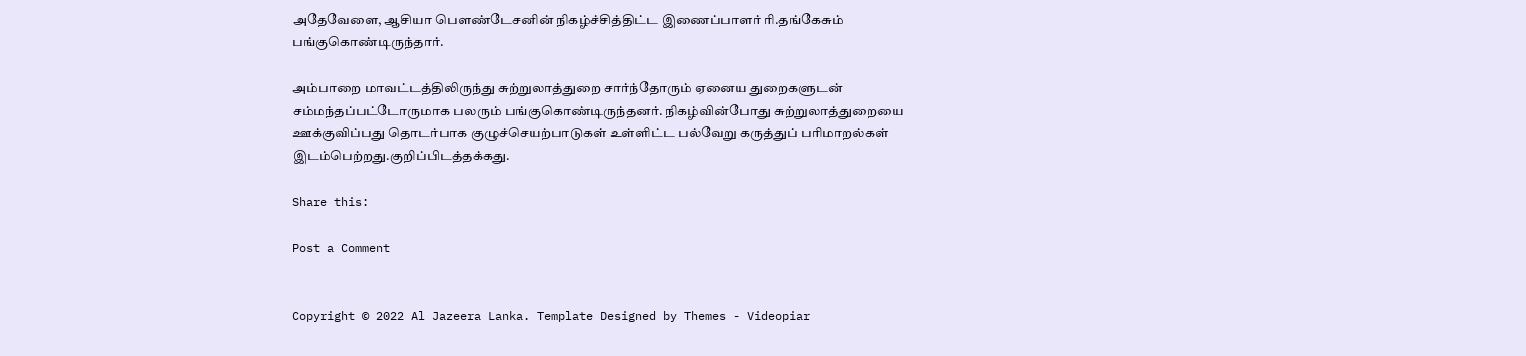அதேவேளை, ஆசியா பௌண்டேசனின் நிகழ்ச்சித்திட்ட இணைப்பாளர் ரி.தங்கேசும் பங்குகொண்டிருந்தார்.

அம்பாறை மாவட்டத்திலிருந்து சுற்றுலாத்துறை சார்ந்தோரும் ஏனைய துறைகளுடன் சம்மந்தப்பட்டோருமாக பலரும் பங்குகொண்டிருந்தனர். நிகழ்வின்போது சுற்றுலாத்துறையை ஊக்குவிப்பது தொடர்பாக குழுச்செயற்பாடுகள் உள்ளிட்ட பல்வேறு கருத்துப் பரிமாறல்கள் இடம்பெற்றது.குறிப்பிடத்தக்கது.

Share this:

Post a Comment


Copyright © 2022 Al Jazeera Lanka. Template Designed by Themes - Videopiar